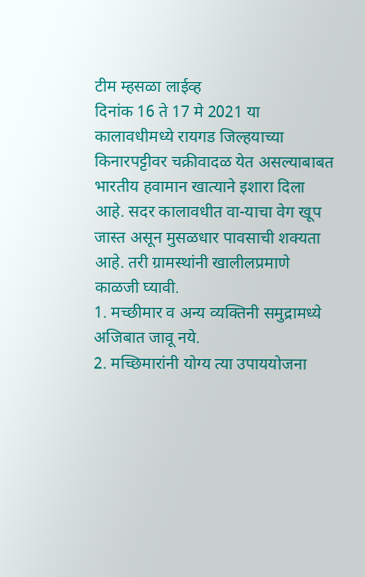टीम म्हसळा लाईव्ह
दिनांक 16 ते 17 मे 2021 या कालावधीमध्ये रायगड जिल्हयाच्या किनारपट्टीवर चक्रीवादळ येत असल्याबाबत भारतीय हवामान खात्याने इशारा दिला आहे. सदर कालावधीत वा-याचा वेग खूप जास्त असून मुसळधार पावसाची शक्यता आहे. तरी ग्रामस्थांनी खालीलप्रमाणे काळजी घ्यावी.
1. मच्छीमार व अन्य व्यक्तिनी समुद्रामध्ये अजिबात जावू नये.
2. मच्छिमारांनी योग्य त्या उपाययोजना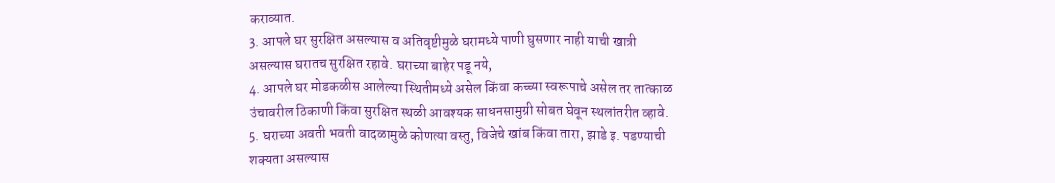कराव्यात.
3. आपले घर सुरक्षित असल्यास व अतिवृष्टीमुळे घरामध्ये पाणी घुसणार नाही याची खात्री असल्यास घरातच सुरक्षित रहावे. घराच्या बाहेर पडू नये,
4. आपले घर मोडकळीस आलेल्या स्थितीमध्ये असेल किंवा कच्च्या स्वरूपाचे असेल तर तात्काळ उंचावरील ठिकाणी किंवा सुरक्षित स्थळी आवश्यक साधनसामुग्री सोबत घेवून स्थलांतरीत व्हावे. 5. घराच्या अवती भवती वादळामुळे कोणत्या वस्तु, विजेचे खांब किंवा तारा, झाडे इ. पडण्याची शक्यता असल्यास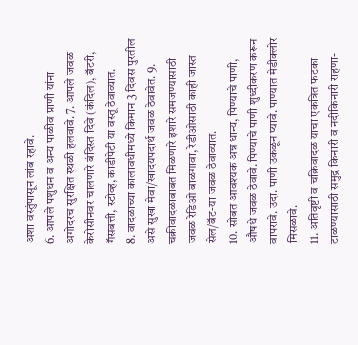अशा वस्तुंपासून लांब रहावे.
6. आपले पशुधन व अन्य पाळीव प्राणी यांना अगोदरच सुरक्षित स्थळी हलवावे. 7. आपले जवळ केरोसीनवर चालणारे बंदिस्त दिवे (कंदिल), बॅटरी, गॅसबत्ती, स्टोव्ह, काडीपेटी या वस्तू ठेवाव्यात.
8. वादळाच्या कालावधीमध्ये किमान 3 दिवस पुरतील असे सुखा मेवा/खादयपदार्थ जवळ ठेवावेत. 9. चक्रीवादळाबाबत मिळणारे इशारे समजण्यासाठी जवळ रेडिओ बाळगावा, रेडीओसाठी काही जास्त सेल/बॅट-या जवळ ठेवाव्यात.
10. सोबत आवश्यक अन्न धान्य, पिण्याचे पाणी, औषधे जवळ ठेवावे. पिण्याचे पाणी शुध्दीकरण करून वापरावे. उदा. पाणी उकळून प्यावे. पाण्यात मेडीक्लोर मिसळावे.
11. अतिवृष्टी व चक्रिवादळ याचा एकत्रित फटका टाळण्यासाठी समुद्र किनारी व नदीकिनारी राहणा-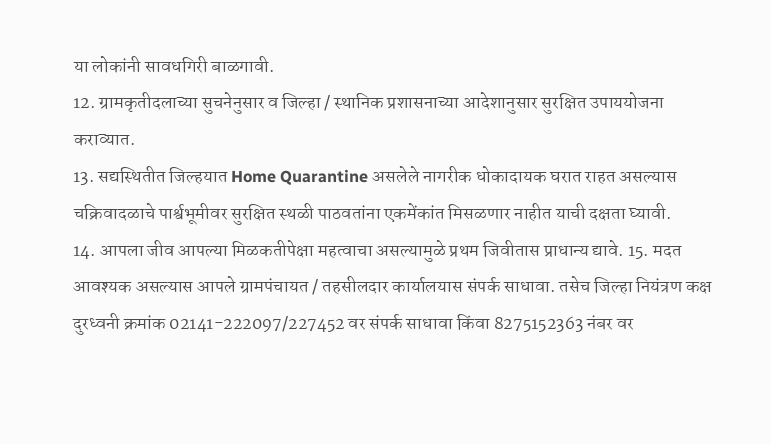या लोकांनी सावधगिरी बाळगावी.
12. ग्रामकृतीदलाच्या सुचनेनुसार व जिल्हा / स्थानिक प्रशासनाच्या आदेशानुसार सुरक्षित उपाययोजना कराव्यात.
13. सद्यस्थितीत जिल्हयात Home Quarantine असलेले नागरीक धोकादायक घरात राहत असल्यास चक्रिवादळाचे पार्श्वभूमीवर सुरक्षित स्थळी पाठवतांना एकमेंकांत मिसळणार नाहीत याची दक्षता घ्यावी.
14. आपला जीव आपल्या मिळकतीपेक्षा महत्वाचा असल्यामुळे प्रथम जिवीतास प्राधान्य द्यावे. 15. मदत आवश्यक असल्यास आपले ग्रामपंचायत / तहसीलदार कार्यालयास संपर्क साधावा. तसेच जिल्हा नियंत्रण कक्ष दुरध्वनी क्रमांक 02141-222097/227452 वर संपर्क साधावा किंवा 8275152363 नंबर वर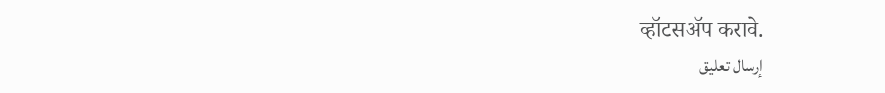व्हॉटसॲप करावे.
إرسال تعليق